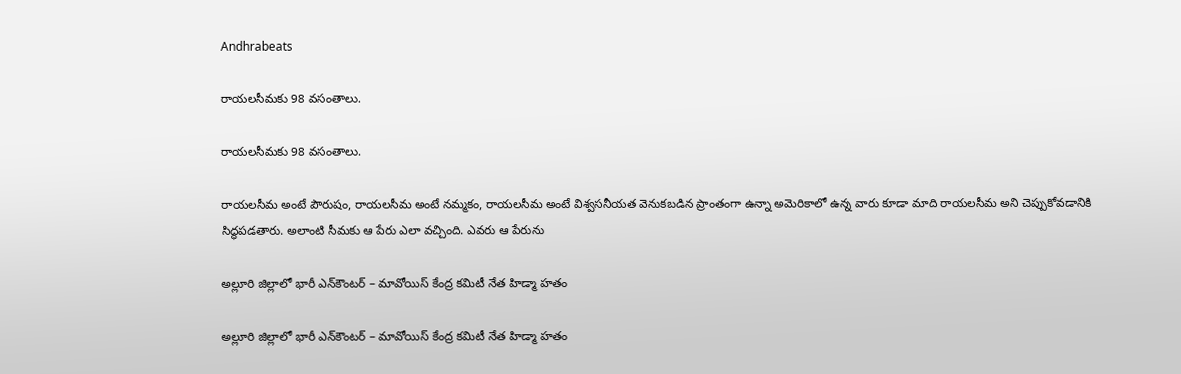Andhrabeats

రాయలసీమకు 98 వసంతాలు.

రాయలసీమకు 98 వసంతాలు.

రాయలసీమ అంటే పౌరుషం, రాయలసీమ అంటే నమ్మకం, రాయలసీమ అంటే విశ్వసనీయత వెనుకబడిన ప్రాంతంగా ఉన్నా అమెరికాలో ఉన్న వారు కూడా మాది రాయలసీమ అని చెప్పుకోవడానికి సిద్ధపడతారు. అలాంటి సీమకు ఆ పేరు ఎలా వచ్చింది. ఎవరు ఆ పేరును

అల్లూరి జిల్లాలో భారీ ఎన్‌కౌంటర్ – మావోయిస్ కేంద్ర కమిటీ నేత హిడ్మా హతం

అల్లూరి జిల్లాలో భారీ ఎన్‌కౌంటర్ – మావోయిస్ కేంద్ర కమిటీ నేత హిడ్మా హతం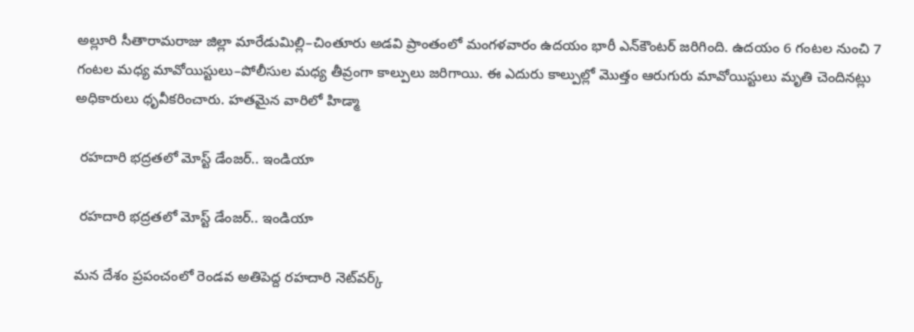అల్లూరి సీతారామరాజు జిల్లా మారేడుమిల్లి–చింతూరు అడవి ప్రాంతంలో మంగళవారం ఉదయం భారీ ఎన్‌కౌంటర్ జరిగింది. ఉదయం 6 గంటల నుంచి 7 గంటల మధ్య మావోయిస్టులు–పోలీసుల మధ్య తీవ్రంగా కాల్పులు జరిగాయి. ఈ ఎదురు కాల్పుల్లో మొత్తం ఆరుగురు మావోయిస్టులు మృతి చెందినట్లు అధికారులు ధృవీకరించారు. హతమైన వారిలో హిడ్మా

 రహదారి భద్రతలో మోస్ట్‌ డేంజర్‌.. ఇండియా

 రహదారి భద్రతలో మోస్ట్‌ డేంజర్‌.. ఇండియా

మన దేశం ప్రపంచంలో రెండవ అతిపెద్ద రహదారి నెట్‌వర్క్‌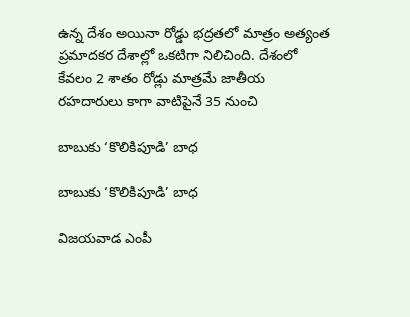ఉన్న దేశం అయినా రోడ్డు భద్రతలో మాత్రం అత్యంత ప్రమాదకర దేశాల్లో ఒకటిగా నిలిచింది. దేశంలో కేవలం 2 శాతం రోడ్లు మాత్రమే జాతీయ రహదారులు కాగా వాటిపైనే 35 నుంచి

బాబుకు ‘కొలికిపూడి’ బాధ

బాబుకు ‘కొలికిపూడి’ బాధ

విజయవాడ ఎంపీ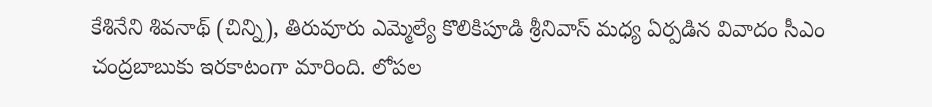కేశినేని శివనాథ్‌ (చిన్ని), తిరువూరు ఎమ్మెల్యే కొలికిపూడి శ్రీనివాస్‌ మధ్య ఏర్పడిన వివాదం సీఎం చంద్రబాబుకు ఇరకాటంగా మారింది. లోపల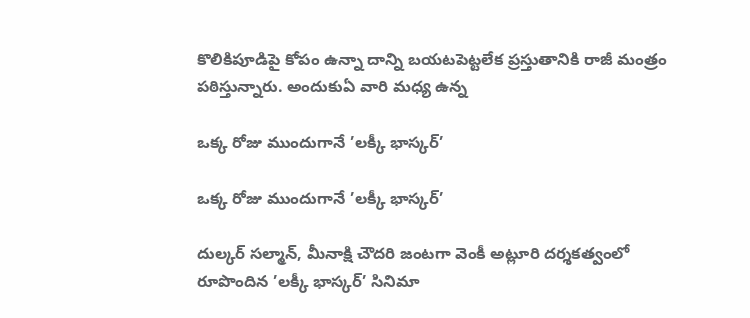కొలికిపూడిపై కోపం ఉన్నా దాన్ని బయటపెట్టలేక ప్రస్తుతానికి రాజీ మంత్రం పఠిస్తున్నారు. అందుకుఏ వారి మధ్య ఉన్న

ఒక్క రోజు ముందుగానే ’లక్కీ భాస్కర్‌’

ఒక్క రోజు ముందుగానే ’లక్కీ భాస్కర్‌’

దుల్కర్‌ సల్మాన్, మీనాక్షి చౌదరి జంటగా వెంకీ అట్లూరి దర్శకత్వంలో రూపొందిన ’లక్కీ భాస్కర్‌’ సినిమా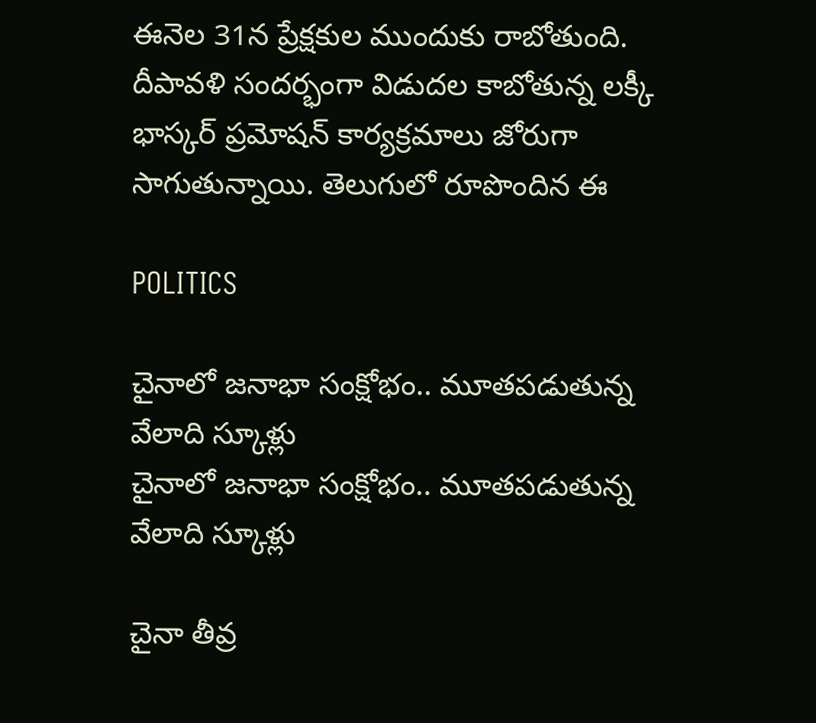ఈనెల 31న ప్రేక్షకుల ముందుకు రాబోతుంది. దీపావళి సందర్భంగా విడుదల కాబోతున్న లక్కీ భాస్కర్‌ ప్రమోషన్‌ కార్యక్రమాలు జోరుగా సాగుతున్నాయి. తెలుగులో రూపొందిన ఈ

POLITICS

చైనాలో జనాభా సంక్షోభం.. మూతపడుతున్న వేలాది స్కూళ్లు
చైనాలో జనాభా సంక్షోభం.. మూతపడుతున్న వేలాది స్కూళ్లు

చైనా తీవ్ర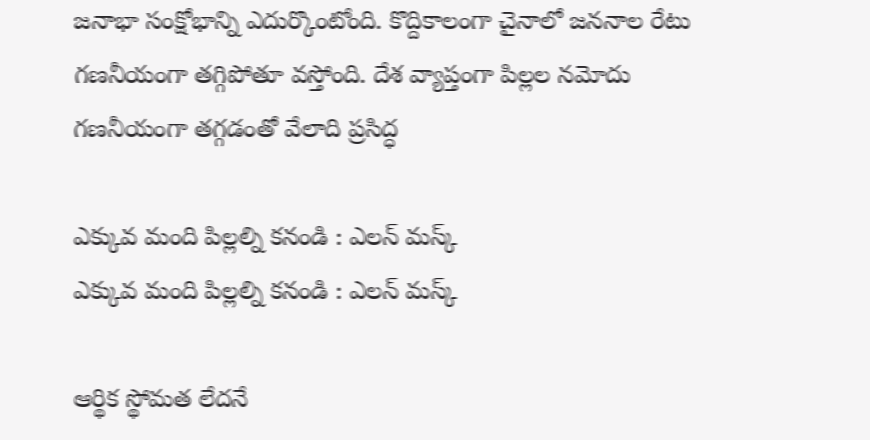జనాభా సంక్షోభాన్ని ఎదుర్కొంటోంది. కొద్దికాలంగా చైనాలో జననాల రేటు గణనీయంగా తగ్గిపోతూ వస్తోంది. దేశ వ్యాప్తంగా పిల్లల నమోదు గణనీయంగా తగ్గడంతో వేలాది ప్రసిద్ధ

ఎక్కువ మంది పిల్లల్ని కనండి : ఎలన్‌ మస్క్‌
ఎక్కువ మంది పిల్లల్ని కనండి : ఎలన్‌ మస్క్‌

ఆర్థిక స్థోమత లేదనే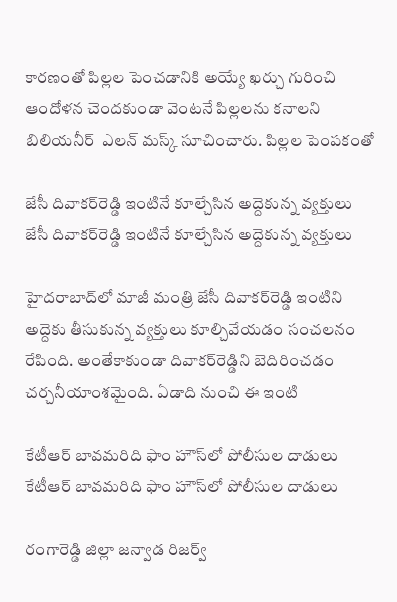కారణంతో పిల్లల పెంచడానికి అయ్యే ఖర్చు గురించి ఆందోళన చెందకుండా వెంటనే పిల్లలను కనాలని బిలియనీర్‌  ఎలన్‌ మస్క్‌ సూచించారు. పిల్లల పెంపకంతో

జేసీ దివాకర్‌రెడ్డి ఇంటినే కూల్చేసిన అద్దెకున్న వ్యక్తులు
జేసీ దివాకర్‌రెడ్డి ఇంటినే కూల్చేసిన అద్దెకున్న వ్యక్తులు

హైదరాబాద్‌లో మాజీ మంత్రి జేసీ దివాకర్‌రెడ్డి ఇంటిని అద్దెకు తీసుకున్న వ్యక్తులు కూల్చివేయడం సంచలనం రేపింది. అంతేకాకుండా దివాకర్‌రెడ్డిని బెదిరించడం చర్చనీయాంశమైంది. ఏడాది నుంచి ఈ ఇంటి

కేటీఆర్‌ బావమరిది ఫాం హౌస్‌లో పోలీసుల దాడులు
కేటీఆర్‌ బావమరిది ఫాం హౌస్‌లో పోలీసుల దాడులు

రంగారెడ్డి జిల్లా జన్వాడ రిజర్వ్‌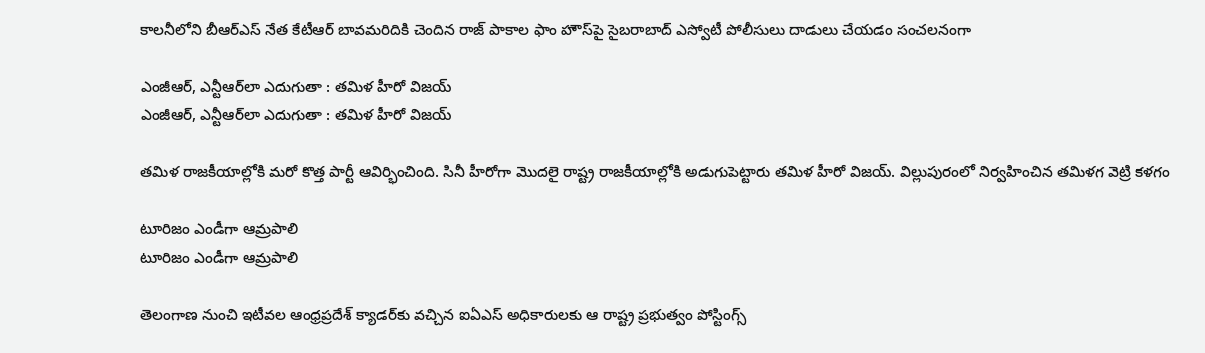కాలనీలోని బీఆర్‌ఎస్‌ నేత కేటీఆర్‌ బావమరిదికి చెందిన రాజ్‌ పాకాల ఫాం హౌస్‌పై సైబరాబాద్‌ ఎస్వోటీ పోలీసులు దాడులు చేయడం సంచలనంగా

ఎంజీఆర్, ఎన్టీఆర్‌లా ఎదుగుతా : తమిళ హీరో విజయ్‌
ఎంజీఆర్, ఎన్టీఆర్‌లా ఎదుగుతా : తమిళ హీరో విజయ్‌

తమిళ రాజకీయాల్లోకి మరో కొత్త పార్టీ ఆవిర్భించింది. సినీ హీరోగా మొదలై రాష్ట్ర రాజకీయాల్లోకి అడుగుపెట్టారు తమిళ హీరో విజయ్‌. విల్లుపురంలో నిర్వహించిన తమిళగ వెట్రి కళగం

టూరిజం ఎండీగా ఆమ్రపాలి
టూరిజం ఎండీగా ఆమ్రపాలి

తెలంగాణ నుంచి ఇటీవల ఆంధ్రప్రదేశ్‌ క్యాడర్‌కు వచ్చిన ఐఏఎస్‌ అధికారులకు ఆ రాష్ట్ర ప్రభుత్వం పోస్టింగ్స్‌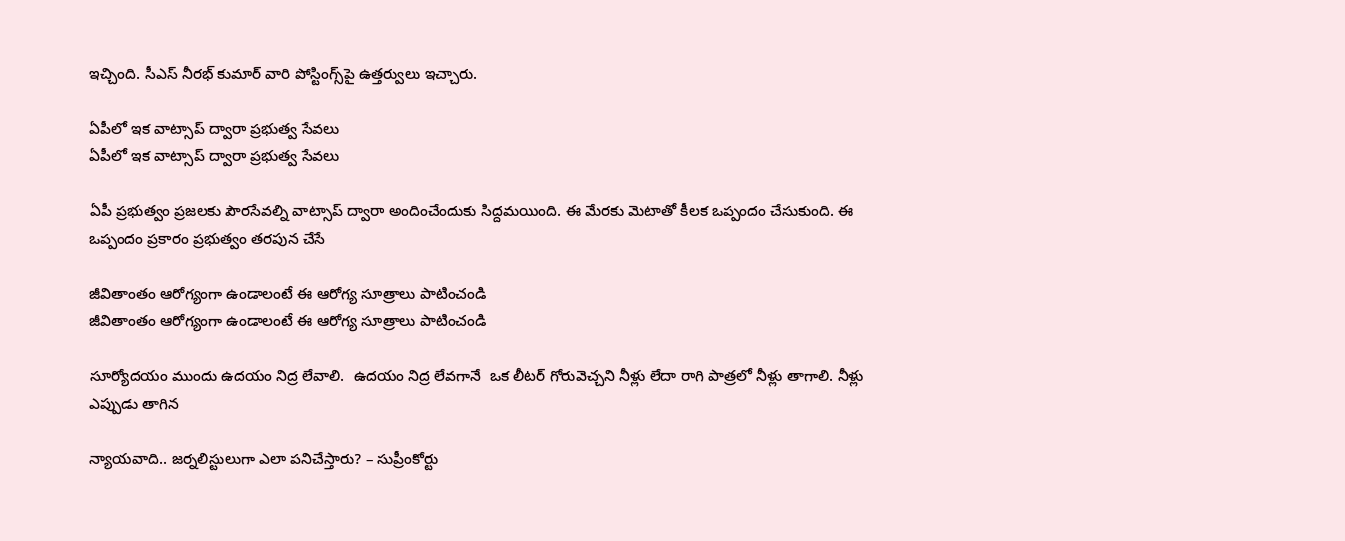ఇచ్చింది. సీఎస్‌ నీరభ్‌ కుమార్‌ వారి పోస్టింగ్స్‌పై ఉత్తర్వులు ఇచ్చారు.

ఏపీలో ఇక వాట్సాప్ ద్వారా ప్రభుత్వ సేవలు
ఏపీలో ఇక వాట్సాప్ ద్వారా ప్రభుత్వ సేవలు

ఏపీ ప్రభుత్వం ప్రజలకు పౌరసేవల్ని వాట్సాప్ ద్వారా అందించేందుకు సిద్దమయింది. ఈ మేరకు మెటాతో కీలక ఒప్పందం చేసుకుంది. ఈ ఒప్పందం ప్రకారం ప్రభుత్వం తరపున చేసే

జీవితాంతం ఆరోగ్యంగా ఉండాలంటే ఈ ఆరోగ్య సూత్రాలు పాటించండి
జీవితాంతం ఆరోగ్యంగా ఉండాలంటే ఈ ఆరోగ్య సూత్రాలు పాటించండి

సూర్యోదయం ముందు ఉదయం నిద్ర లేవాలి.  ఉదయం నిద్ర లేవగానే  ఒక లీటర్ గోరువెచ్చని నీళ్లు లేదా రాగి పాత్రలో నీళ్లు తాగాలి. నీళ్లు ఎప్పుడు తాగిన

న్యాయవాది.. జర్నలిస్టులుగా ఎలా పనిచేస్తారు? – సుప్రీంకోర్టు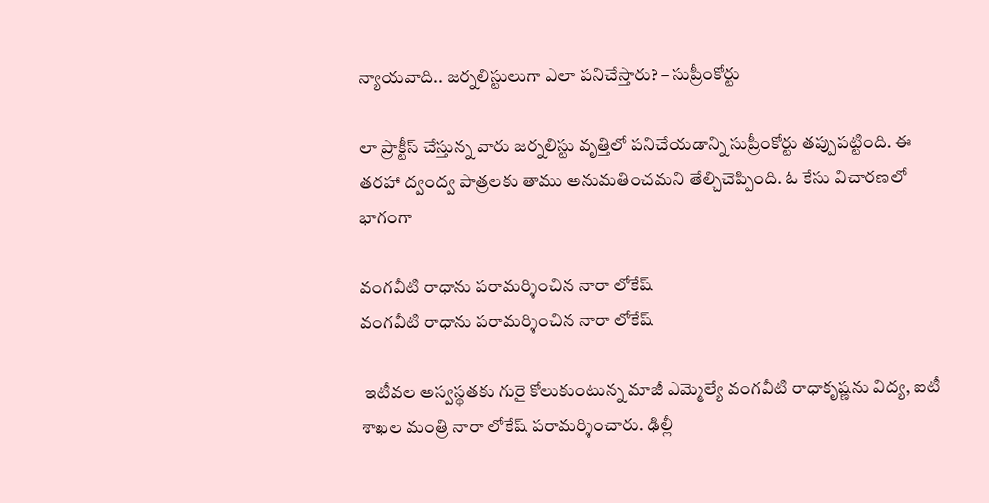న్యాయవాది.. జర్నలిస్టులుగా ఎలా పనిచేస్తారు? – సుప్రీంకోర్టు

లా ప్రాక్టీస్ చేస్తున్న వారు జర్నలిస్టు వృత్తిలో పనిచేయడాన్ని సుప్రీంకోర్టు తప్పుపట్టింది. ఈ తరహా ద్వంద్వ పాత్రలకు తాము అనుమతించమని తేల్చిచెప్పింది. ఓ కేసు విచారణలో భాగంగా

వంగవీటి రాధాను పరామర్శించిన నారా లోకేష్
వంగవీటి రాధాను పరామర్శించిన నారా లోకేష్

 ఇటీవల అస్వస్థతకు గురై కోలుకుంటున్న మాజీ ఎమ్మెల్యే వంగవీటి రాధాకృష్ణను విద్య, ఐటీ శాఖల మంత్రి నారా లోకేష్ పరామర్శించారు. ఢిల్లీ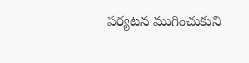పర్యటన ముగించుకుని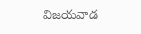విజయవాడ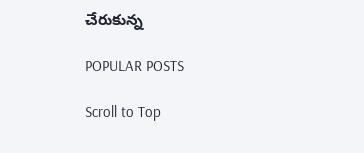చేరుకున్న

POPULAR POSTS

Scroll to Top